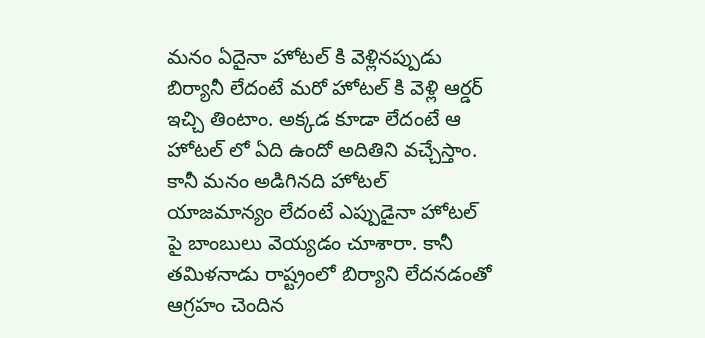మనం ఏదైనా హోటల్ కి వెళ్లినప్పుడు బిర్యానీ లేదంటే మరో హోటల్ కి వెళ్లి ఆర్డర్ ఇచ్చి తింటాం. అక్కడ కూడా లేదంటే ఆ హోటల్ లో ఏది ఉందో అదితిని వచ్చేస్తాం. కానీ మనం అడిగినది హోటల్ యాజమాన్యం లేదంటే ఎప్పుడైనా హోటల్ పై బాంబులు వెయ్యడం చూశారా. కానీ తమిళనాడు రాష్ట్రంలో బిర్యాని లేదనడంతో ఆగ్రహం చెందిన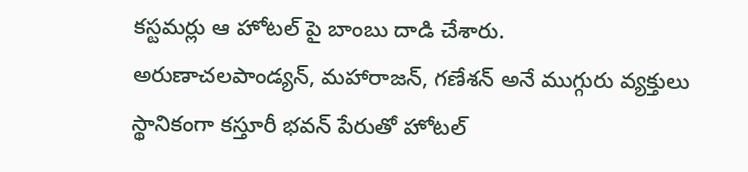కస్టమర్లు ఆ హోటల్ పై బాంబు దాడి చేశారు.
అరుణాచలపాండ్యన్, మహారాజన్, గణేశన్ అనే ముగ్గురు వ్యక్తులు స్థానికంగా కస్తూరీ భవన్ పేరుతో హోటల్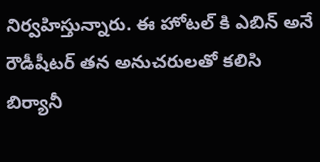నిర్వహిస్తున్నారు. ఈ హోటల్ కి ఎబిన్ అనే రౌడీషీటర్ తన అనుచరులతో కలిసి బిర్యానీ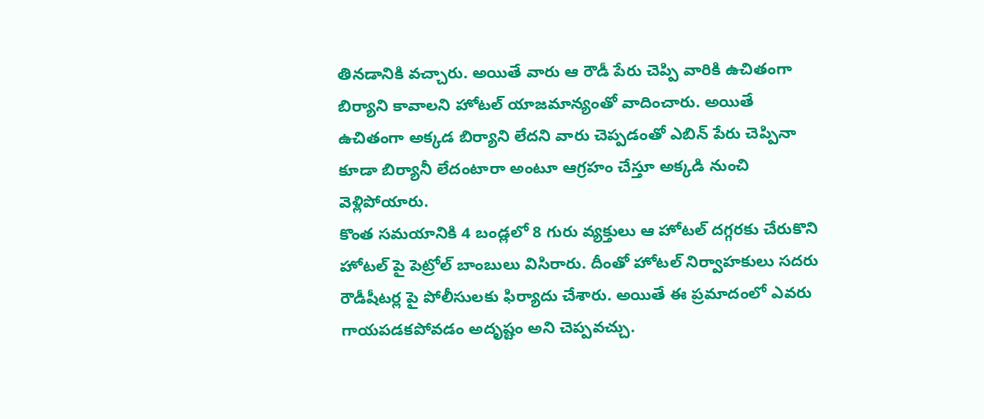తినడానికి వచ్చారు. అయితే వారు ఆ రౌడీ పేరు చెప్పి వారికి ఉచితంగా బిర్యాని కావాలని హోటల్ యాజమాన్యంతో వాదించారు. అయితే ఉచితంగా అక్కడ బిర్యాని లేదని వారు చెప్పడంతో ఎబిన్ పేరు చెప్పినా కూడా బిర్యానీ లేదంటారా అంటూ ఆగ్రహం చేస్తూ అక్కడి నుంచి వెళ్లిపోయారు.
కొంత సమయానికి 4 బండ్లలో 8 గురు వ్యక్తులు ఆ హోటల్ దగ్గరకు చేరుకొని హోటల్ పై పెట్రోల్ బాంబులు విసిరారు. దీంతో హోటల్ నిర్వాహకులు సదరు రౌడీషీటర్ల పై పోలీసులకు ఫిర్యాదు చేశారు. అయితే ఈ ప్రమాదంలో ఎవరు గాయపడకపోవడం అదృష్టం అని చెప్పవచ్చు.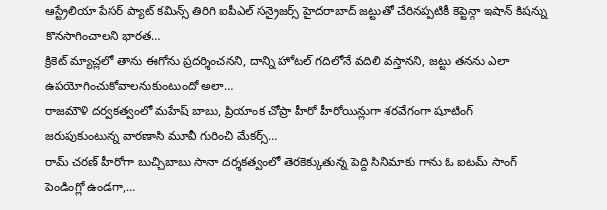ఆస్ట్రేలియా పేసర్ ప్యాట్ కమిన్స్ తిరిగి ఐపీఎల్ సన్రైజర్స్ హైదరాబాద్ జట్టుతో చేరినప్పటికీ కెప్టెన్గా ఇషాన్ కిషన్ను కొనసాగించాలని భారత…
క్రికెట్ మ్యాచ్లలో తాను ఈగోను ప్రదర్శించనని, దాన్ని హోటల్ గదిలోనే వదిలి వస్తానని, జట్టు తనను ఎలా ఉపయోగించుకోవాలనుకుంటుందో అలా…
రాజమౌళి దర్వకత్వంలో మహేష్ బాబు, ప్రియాంక చోప్రా హీరో హీరోయిన్లుగా శరవేగంగా షూటింగ్ జరుపుకుంటున్న వారణాసి మూవీ గురించి మేకర్స్…
రామ్ చరణ్ హీరోగా బుచ్చిబాబు సానా దర్శకత్వంలో తెరకెక్కుతున్న పెద్ది సినిమాకు గాను ఓ ఐటమ్ సాంగ్ పెండింగ్లో ఉండగా,…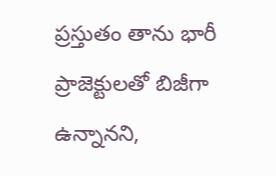ప్రస్తుతం తాను భారీ ప్రాజెక్టులతో బిజీగా ఉన్నానని,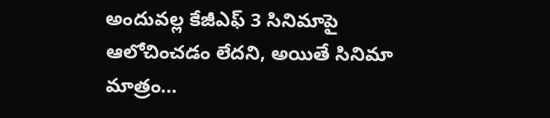అందువల్ల కేజీఎఫ్ 3 సినిమాపై ఆలోచించడం లేదని, అయితే సినిమా మాత్రం…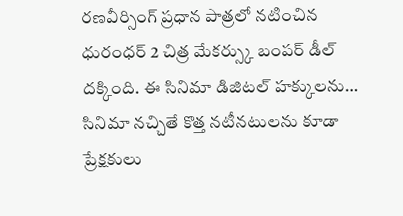రణవీర్సింగ్ ప్రధాన పాత్రలో నటించిన ధురంధర్ 2 చిత్ర మేకర్స్కు బంపర్ డీల్ దక్కింది. ఈ సినిమా డిజిటల్ హక్కులను…
సినిమా నచ్చితే కొత్త నటీనటులను కూడా ప్రేక్షకులు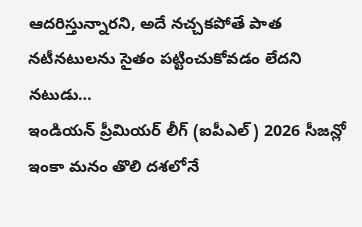ఆదరిస్తున్నారని, అదే నచ్చకపోతే పాత నటీనటులను సైతం పట్టించుకోవడం లేదని నటుడు…
ఇండియన్ ప్రీమియర్ లీగ్ (ఐపీఎల్) 2026 సీజన్లో ఇంకా మనం తొలి దశలోనే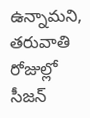ఉన్నామని, తరువాతి రోజుల్లో సీజన్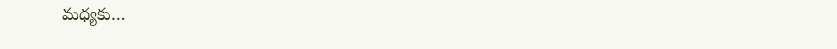మధ్యకు…